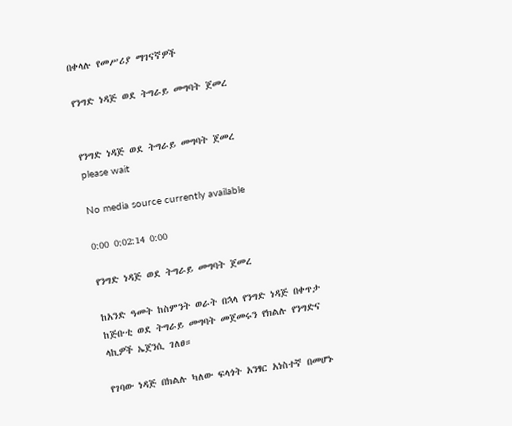በቀላሉ የመሥሪያ ማገናኛዎች

የንግድ ነዳጅ ወደ ትግራይ መግባት ጀመረ


የንግድ ነዳጅ ወደ ትግራይ መግባት ጀመረ
please wait

No media source currently available

0:00 0:02:14 0:00

የንግድ ነዳጅ ወደ ትግራይ መግባት ጀመረ

ከአንድ ዓመት ከስምንት ወራት በኋላ የንግድ ነዳጅ በቀጥታ ከጅቡቲ ወደ ትግራይ መግባት መጀመሩን የክልሉ የንግድና ላኪዎች ኤጀንሲ ገለፀ።

የገባው ነዳጅ በክልሉ ካለው ፍላጎት አንፃር አነስተኛ በመሆኑ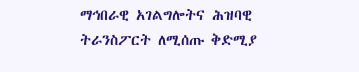ማኅበራዊ አገልግሎትና ሕዝባዊ ትራንስፖርት ለሚሰጡ ቅድሚያ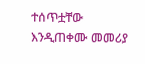ተሰጥቷቸው እንዲጠቀሙ መመሪያ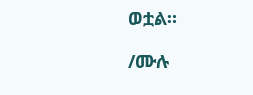ወቷል።

/ሙሉ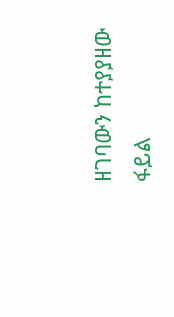ዘገባውን ከተያያዘው ፋይል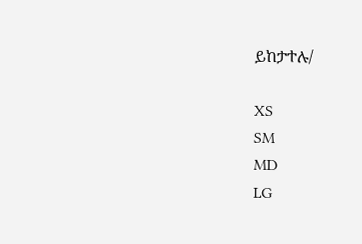ይከታተሉ/

XS
SM
MD
LG